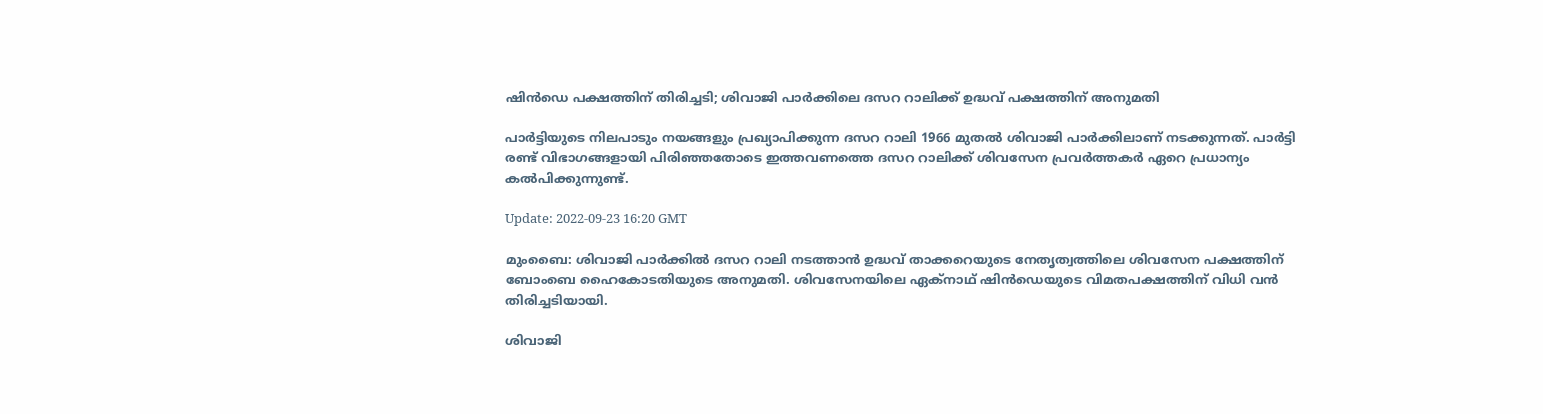ഷിൻഡെ പക്ഷത്തിന് തിരിച്ചടി; ശിവാജി പാർക്കിലെ ദസറ റാലിക്ക് ഉദ്ധവ് പക്ഷത്തിന് അനുമതി

പാർട്ടിയുടെ നിലപാടും നയങ്ങളും പ്രഖ്യാപിക്കുന്ന ദസറ റാലി 1966 മുതൽ ശിവാജി പാർക്കിലാണ് നടക്കുന്നത്. പാർട്ടി രണ്ട് വിഭാഗങ്ങളായി പിരിഞ്ഞതോടെ ഇത്തവണത്തെ ദസറ റാലിക്ക് ശിവസേന പ്രവർത്തകർ ഏറെ പ്രധാന്യം കൽപിക്കുന്നുണ്ട്.

Update: 2022-09-23 16:20 GMT

മുംബൈ: ശിവാജി പാർക്കിൽ ദസറ റാലി നടത്താൻ ഉദ്ധവ് താക്കറെയുടെ നേതൃത്വത്തിലെ ശിവസേന പക്ഷത്തിന് ബോംബെ ഹൈകോടതിയുടെ അനുമതി. ശിവസേനയിലെ ഏക്നാഥ് ഷിൻഡെയുടെ വിമതപക്ഷത്തിന് വിധി വൻ തിരിച്ചടിയായി.

ശിവാജി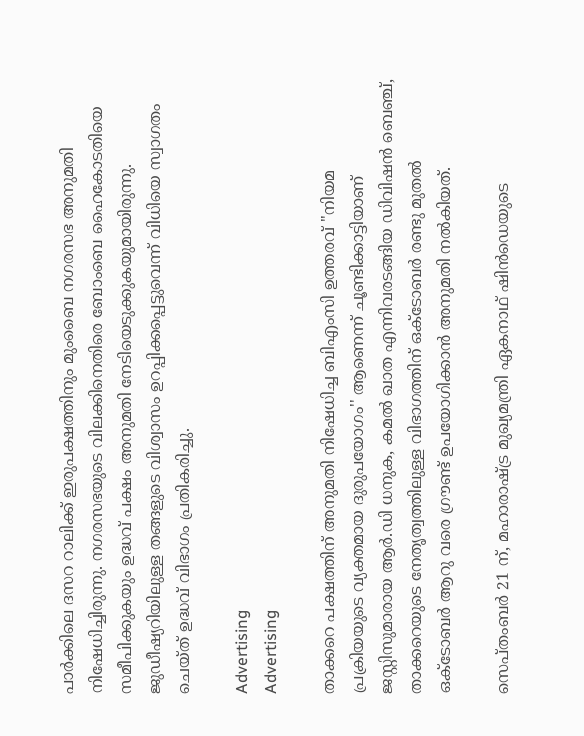പാർക്കിലെ ദസറ റാലിക്ക് ഇരുപക്ഷത്തിനും മുംബൈ നഗരസഭ അനുമതി നിഷേധിച്ചിരുന്നു. നഗരസഭയുടെ വിലക്കിനെതിരെ ബോംബെ ഹൈകോടതിയെ സമീപിക്കുകയും ഉദ്ധവ് പക്ഷം അനുമതി നേടിയെടുക്കുകയുമായിരുന്നു. ജുഡീഷ്യറിയിലുള്ള തങ്ങളുടെ വിശ്വാസം ഉറപ്പിക്കപ്പെട്ടുവെന്ന് വിധിയെ സ്വാഗതം ചെയ്ത് ഉദ്ധവ് വിഭാഗം പ്രതികരിച്ചു.

Advertising
Advertising

താക്കറെ പക്ഷത്തിന് അനുമതി നിഷേധിച്ച ബിഎംസി ഉത്തരവ് ''നിയമ പ്രക്രിയയുടെ വ്യക്തമായ ദുരുപയോഗം'' ആണെന്ന് ചൂണ്ടിക്കാട്ടിയാണ് ജസ്റ്റിസുമാരായ ആർ.ഡി ധനുക, കമൽ ഖാത എന്നിവരടങ്ങിയ ഡിവിഷൻ ബെഞ്ച്, താക്കറെയുടെ നേതൃത്വത്തിലുള്ള വിഭാഗത്തിന് ഒക്ടോബർ രണ്ടു മുതൽ ഒക്ടോബർ ആറു വരെ ഗ്രൗണ്ട് ഉപയോഗിക്കാൻ അനുമതി നൽകിയത്.

സെപ്തംബർ 21 ന്, മഹാരാഷ്ട്ര മുഖ്യമന്ത്രി ഏകനാഥ് ഷിൻഡെയുടെ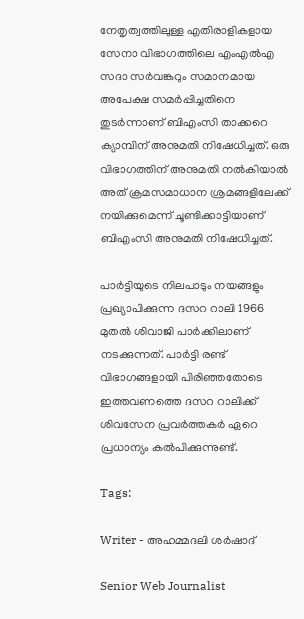നേതൃത്വത്തിലുള്ള എതിരാളികളായ സേനാ വിഭാഗത്തിലെ എംഎൽഎ സദാ സർവങ്കറും സമാനമായ അപേക്ഷ സമർപ്പിച്ചതിനെ തുടർന്നാണ് ബിഎംസി താക്കറെ ക്യാമ്പിന് അനുമതി നിഷേധിച്ചത്. ഒരു വിഭാഗത്തിന് അനുമതി നൽകിയാൽ അത് ക്രമസമാധാന ശ്രമങ്ങളിലേക്ക് നയിക്കുമെന്ന് ചൂണ്ടിക്കാട്ടിയാണ് ബിഎംസി അനുമതി നിഷേധിച്ചത്.

പാർട്ടിയുടെ നിലപാടും നയങ്ങളും പ്രഖ്യാപിക്കുന്ന ദസറ റാലി 1966 മുതൽ ശിവാജി പാർക്കിലാണ് നടക്കുന്നത്. പാർട്ടി രണ്ട് വിഭാഗങ്ങളായി പിരിഞ്ഞതോടെ ഇത്തവണത്തെ ദസറ റാലിക്ക് ശിവസേന പ്രവർത്തകർ ഏറെ പ്രധാന്യം കൽപിക്കുന്നുണ്ട്.

Tags:

Writer - അഹമ്മദലി ശര്‍ഷാദ്

Senior Web Journalist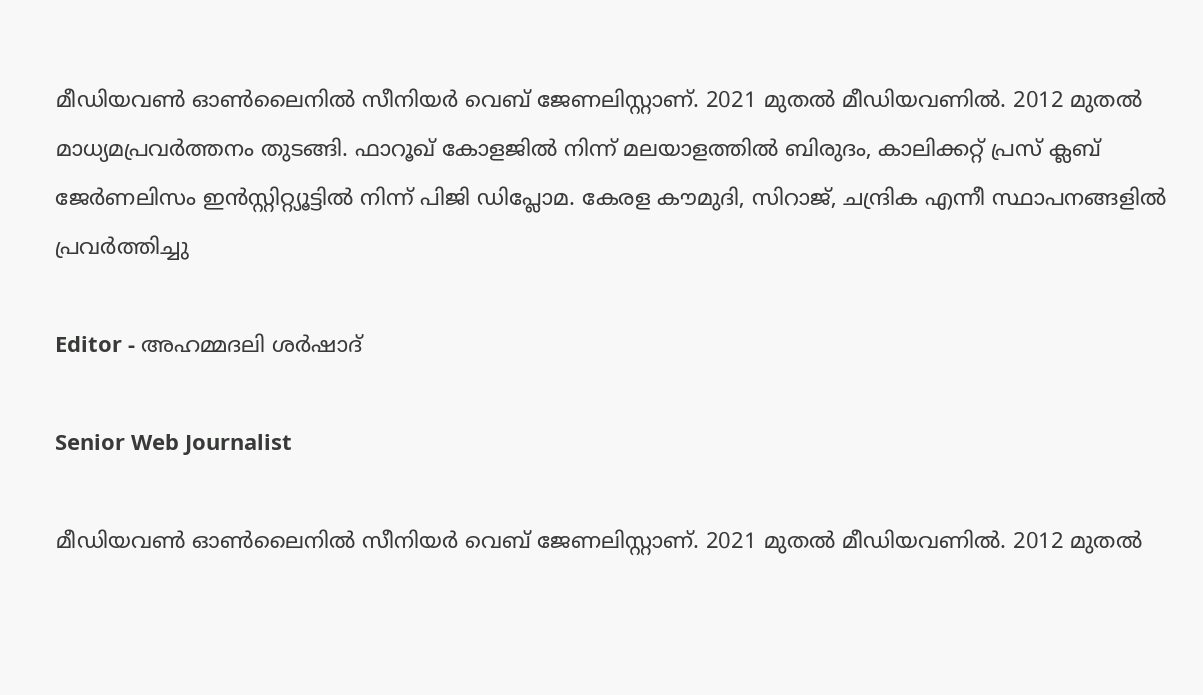മീഡിയവൺ ഓൺലൈനിൽ സീനിയർ വെബ് ജേണലിസ്റ്റാണ്. 2021 മുതൽ മീഡിയവണിൽ. 2012 മുതൽ മാധ്യമപ്രവർത്തനം തുടങ്ങി. ഫാറൂഖ് കോളജിൽ നിന്ന് മലയാളത്തിൽ ബിരുദം, കാലിക്കറ്റ് പ്രസ് ക്ലബ് ജേർണലിസം ഇൻസ്റ്റിറ്റ്യൂട്ടിൽ നിന്ന് പിജി ഡിപ്ലോമ. കേരള കൗമുദി, സിറാജ്, ചന്ദ്രിക എന്നീ സ്ഥാപനങ്ങളിൽ പ്രവർത്തിച്ചു

Editor - അഹമ്മദലി ശര്‍ഷാദ്

Senior Web Journalist

മീഡിയവൺ ഓൺലൈനിൽ സീനിയർ വെബ് ജേണലിസ്റ്റാണ്. 2021 മുതൽ മീഡിയവണിൽ. 2012 മുതൽ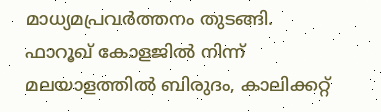മാധ്യമപ്രവർത്തനം തുടങ്ങി. ഫാറൂഖ് കോളജിൽ നിന്ന് മലയാളത്തിൽ ബിരുദം, കാലിക്കറ്റ്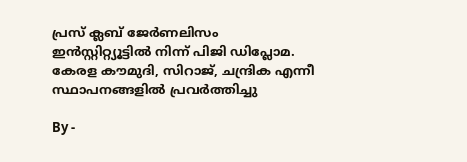പ്രസ് ക്ലബ് ജേർണലിസം ഇൻസ്റ്റിറ്റ്യൂട്ടിൽ നിന്ന് പിജി ഡിപ്ലോമ. കേരള കൗമുദി, സിറാജ്, ചന്ദ്രിക എന്നീ സ്ഥാപനങ്ങളിൽ പ്രവർത്തിച്ചു

By -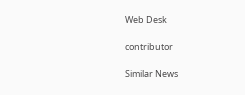Web Desk

contributor

Similar News